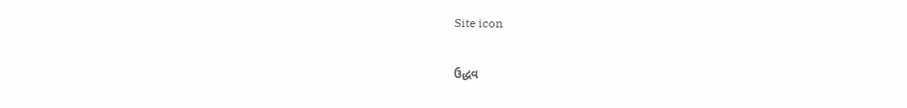Site icon

ઉદ્ધવ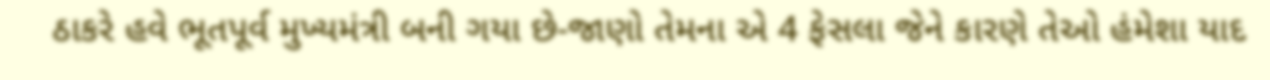ઠાકરે હવે ભૂતપૂર્વ મુખ્યમંત્રી બની ગયા છે-જાણો તેમના એ 4 ફેસલા જેને કારણે તેઓ હંમેશા યાદ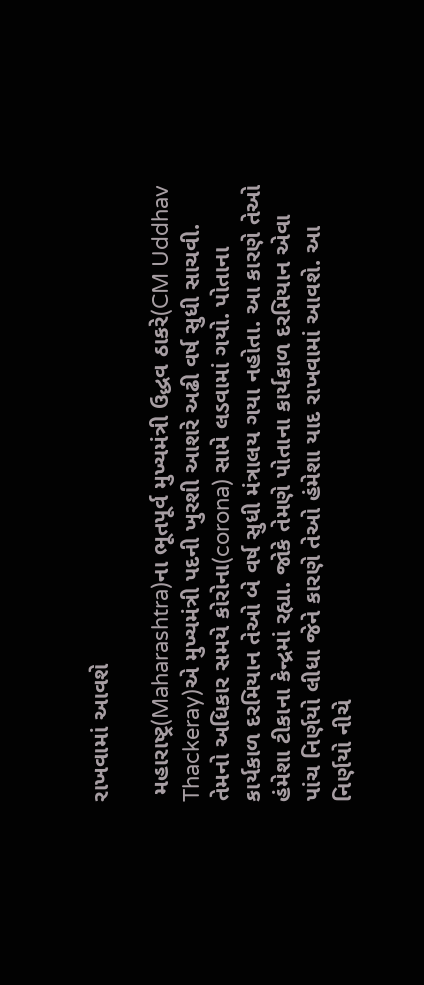રાખવામાં આવશે

 મહારાષ્ટ્ર(Maharashtra)ના ભૂતપૂર્વ મુખ્યમંત્રી ઉદ્ધવ ઠાકરે(CM Uddhav Thackeray)એ મુખ્યમંત્રી પદની ખુરશી આશરે અઢી વર્ષ સુધી સાચવી. તેમનો અધિકાર સમયે કોરોના(corona) સામે લડવામાં ગયો. પોતાના કાર્યકાળ દરમિયાન તેઓ બે વર્ષ સુધી મંત્રાલય ગયા નહોતા. આ કારણે તેઓ હંમેશા ટીકાના કેન્દ્રમાં રહ્યા. જોકે તેમણે પોતાના કાર્યકાળ દરમિયાન એવા પાંચ નિર્ણયો લીધા જેને કારણે તેઓ હંમેશા યાદ રાખવામાં આવશે. આ નિર્ણયો નીચે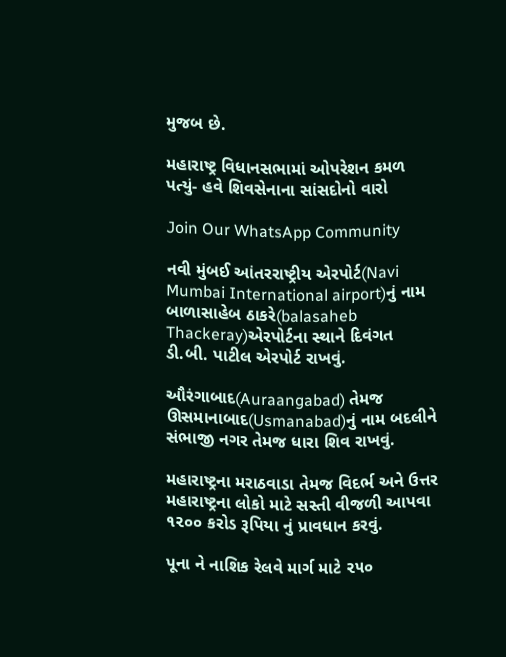મુજબ છે.

મહારાષ્ટ્ર વિધાનસભામાં ઓપરેશન કમળ પત્યું- હવે શિવસેનાના સાંસદોનો વારો

Join Our WhatsApp Community

નવી મુંબઈ આંતરરાષ્ટ્રીય એરપોર્ટ(Navi Mumbai International airport)નું નામ બાળાસાહેબ ઠાકરે(balasaheb Thackeray)એરપોર્ટના સ્થાને દિવંગત ડી.બી. પાટીલ એરપોર્ટ રાખવું.

ઔરંગાબાદ(Auraangabad) તેમજ ઊસમાનાબાદ(Usmanabad)નું નામ બદલીને સંભાજી નગર તેમજ ધારા શિવ રાખવું.

મહારાષ્ટ્રના મરાઠવાડા તેમજ વિદર્ભ અને ઉત્તર મહારાષ્ટ્રના લોકો માટે સસ્તી વીજળી આપવા ૧૨૦૦ કરોડ રૂપિયા નું પ્રાવધાન કરવું.

પૂના ને નાશિક રેલવે માર્ગ માટે ૨૫૦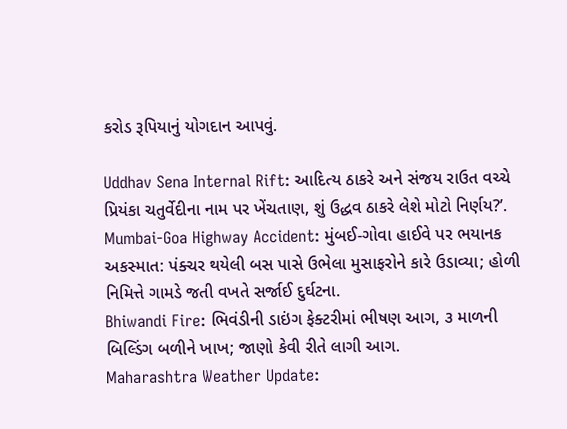કરોડ રૂપિયાનું યોગદાન આપવું.

Uddhav Sena Internal Rift: આદિત્ય ઠાકરે અને સંજય રાઉત વચ્ચે પ્રિયંકા ચતુર્વેદીના નામ પર ખેંચતાણ, શું ઉદ્ધવ ઠાકરે લેશે મોટો નિર્ણય?’.
Mumbai-Goa Highway Accident: મુંબઈ-ગોવા હાઈવે પર ભયાનક અકસ્માત: પંક્ચર થયેલી બસ પાસે ઉભેલા મુસાફરોને કારે ઉડાવ્યા; હોળી નિમિત્તે ગામડે જતી વખતે સર્જાઈ દુર્ઘટના.
Bhiwandi Fire: ભિવંડીની ડાઇંગ ફેક્ટરીમાં ભીષણ આગ, ૩ માળની બિલ્ડિંગ બળીને ખાખ; જાણો કેવી રીતે લાગી આગ.
Maharashtra Weather Update: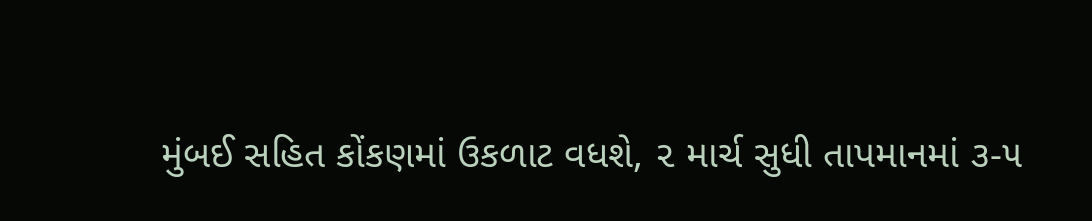મુંબઈ સહિત કોંકણમાં ઉકળાટ વધશે, ૨ માર્ચ સુધી તાપમાનમાં ૩-૫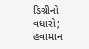ડિગ્રીનો વધારો; હવામાન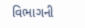વિભાગની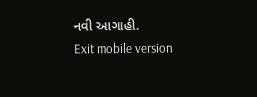નવી આગાહી.
Exit mobile version